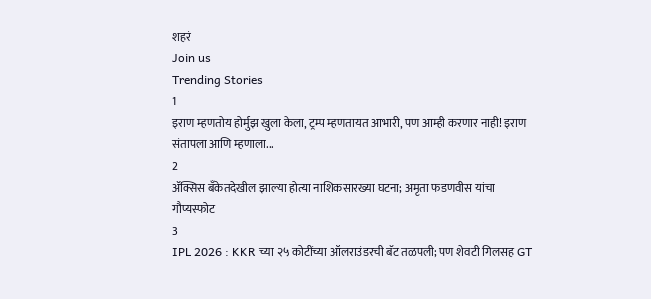शहरं
Join us
Trending Stories
1
इराण म्हणतोय होर्मुझ खुला केला, ट्रम्प म्हणतायत आभारी, पण आम्ही करणार नाही! इराण संतापला आणि म्हणाला...
2
ॲक्सिस बँकेतदेखील झाल्या होत्या नाशिकसारख्या घटना; अमृता फडणवीस यांचा गौप्यस्फोट
3
IPL 2026 : KKR च्या २५ कोटींच्या ऑलराउंडरची बॅट तळपली; पण शेवटी गिलसह GT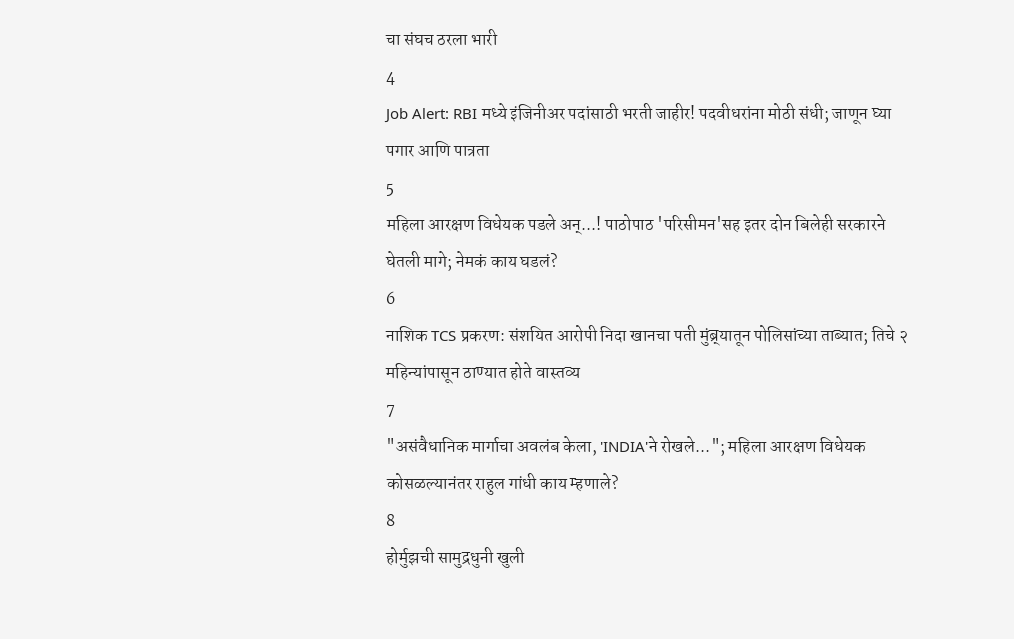चा संघच ठरला भारी
4
Job Alert: RBI मध्ये इंजिनीअर पदांसाठी भरती जाहीर! पदवीधरांना मोठी संधी; जाणून घ्या पगार आणि पात्रता
5
महिला आरक्षण विधेयक पडले अन्...! पाठोपाठ 'परिसीमन'सह इतर दोन बिलेही सरकारने घेतली मागे; नेमकं काय घडलं?
6
नाशिक TCS प्रकरण: संशयित आरोपी निदा खानचा पती मुंब्र्यातून पोलिसांच्या ताब्यात; तिचे २ महिन्यांपासून ठाण्यात होते वास्तव्य
7
"असंवैधानिक मार्गाचा अवलंब केला, 'INDIA'ने रोखले..."; महिला आरक्षण विधेयक कोसळल्यानंतर राहुल गांधी काय म्हणाले?
8
होर्मुझची सामुद्रधुनी खुली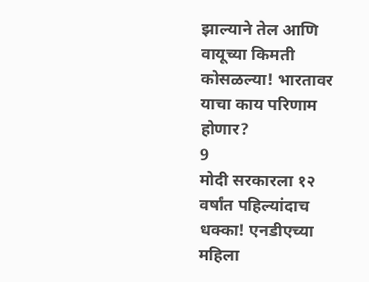झाल्याने तेल आणि वायूच्या किमती कोसळल्या! भारतावर याचा काय परिणाम होणार?
9
मोदी सरकारला १२ वर्षांत पहिल्यांदाच धक्का! एनडीएच्या महिला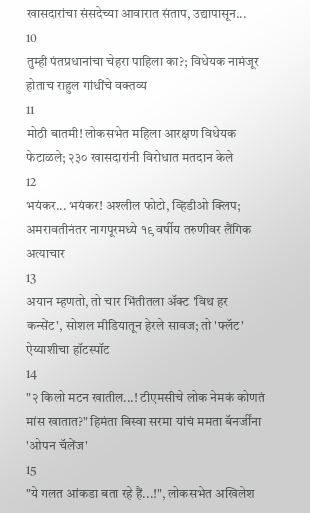खासदारांचा संसदेच्या आवारात संताप, उद्यापासून...
10
तुम्ही पंतप्रधानांचा चेहरा पाहिला का?; विधेयक नामंजूर होताच राहुल गांधींचे वक्तव्य
11
मोठी बातमी! लोकसभेत महिला आरक्षण विधेयक फेटाळले; २३० खासदारांनी विरोधात मतदान केले
12
भयंकर... भयंकर! अश्लील फोटो, व्हिडीओ क्लिप; अमरावतीनंतर नागपूरमध्ये १९ वर्षीय तरुणीवर लैंगिक अत्याचार
13
अयान म्हणतो, तो चार भिंतीतला अ‍ॅक्ट 'विथ हर कन्सेंट', सोशल मीडियातून हेरले सावज; तो 'फ्लॅट' ऐय्याशीचा हॉटस्पॉट
14
"२ किलो मटन खातील...! टीएमसीचे लोक नेमकं कोणतं मांस खातात?" हिमंता बिस्वा सरमा यांचं ममता बॅनर्जींना 'ओपन चॅलेंज'
15
"ये गलत आंकडा बता रहे हैं...!", लोकसभेत अखिलेश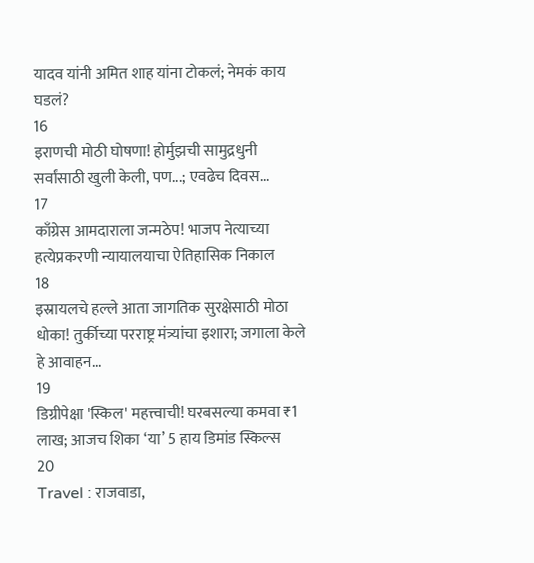यादव यांनी अमित शाह यांना टोकलं; नेमकं काय घडलं?
16
इराणची मोठी घोषणा! होर्मुझची सामुद्रधुनी सर्वांसाठी खुली केली, पण...; एवढेच दिवस...
17
काँग्रेस आमदाराला जन्मठेप! भाजप नेत्याच्या हत्येप्रकरणी न्यायालयाचा ऐतिहासिक निकाल
18
इस्रायलचे हल्ले आता जागतिक सुरक्षेसाठी मोठा धोका! तुर्कीच्या परराष्ट्र मंत्र्यांचा इशारा; जगाला केले हे आवाहन...
19
डिग्रीपेक्षा 'स्किल' महत्त्वाची! घरबसल्या कमवा ₹1 लाख; आजच शिका ‘या’ 5 हाय डिमांड स्किल्स
20
Travel : राजवाडा,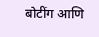बोटींग आणि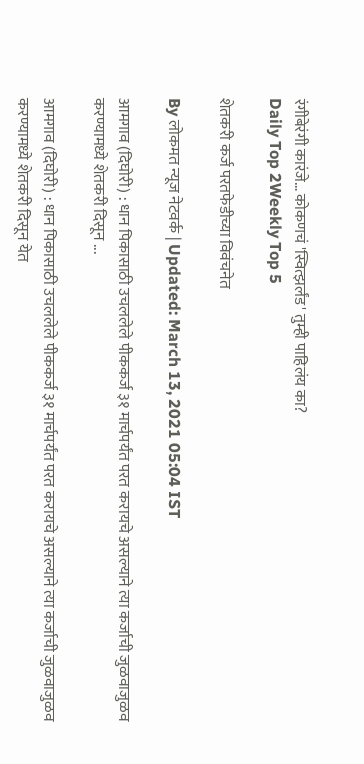रंगीबेरंगी कारंजे… कोकणचं 'स्वित्झर्लंड' तुम्ही पाहिलंय का?
Daily Top 2Weekly Top 5

शेतकरी कर्ज परतफेडीच्या विवंचनेत

By लोकमत न्यूज नेटवर्क | Updated: March 13, 2021 05:04 IST

आमगाव (दिघोरी) : धान पिकासाठी उचललेले पीककर्ज ३१ मार्चपर्यंत परत करायचे असल्याने त्या कर्जाची जुळवाजुळव करण्यामध्ये शेतकरी दिसून ...

आमगाव (दिघोरी) : धान पिकासाठी उचललेले पीककर्ज ३१ मार्चपर्यंत परत करायचे असल्याने त्या कर्जाची जुळवाजुळव करण्यामध्ये शेतकरी दिसून येत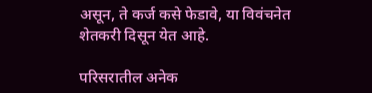असून, ते कर्ज कसे फेडावे, या विवंचनेत शेतकरी दिसून येत आहे.

परिसरातील अनेक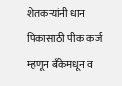शेतकऱ्यांनी धान पिकासाठी पीक कर्ज म्हणून बँकेमधून व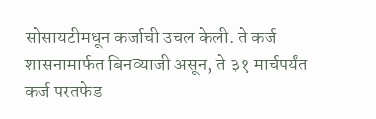सोसायटीमधून कर्जाची उचल केली. ते कर्ज शासनामार्फत बिनव्याजी असून, ते ३१ मार्चपर्यंत कर्ज परतफेड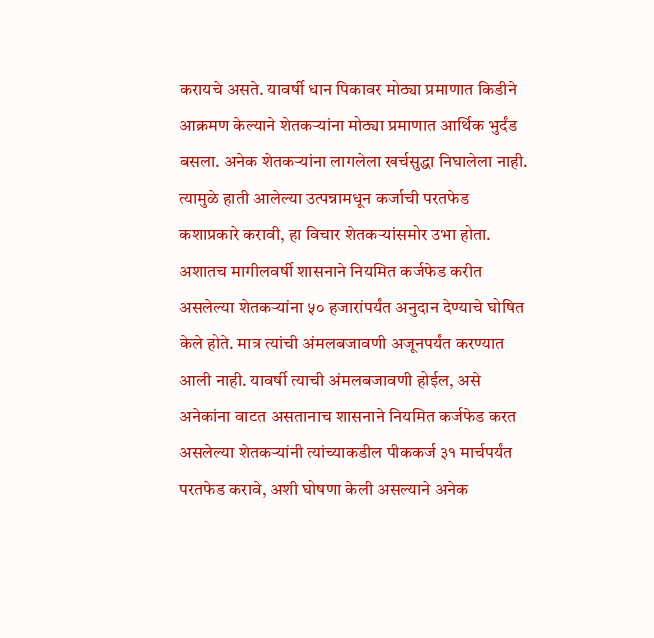करायचे असते. यावर्षी धान पिकावर मोठ्या प्रमाणात किडीने आक्रमण केल्याने शेतकऱ्यांना मोठ्या प्रमाणात आर्थिक भुर्दंड बसला. अनेक शेतकऱ्यांना लागलेला खर्चसुद्धा निघालेला नाही. त्यामुळे हाती आलेल्या उत्पन्नामधून कर्जाची परतफेड कशाप्रकारे करावी, हा विचार शेतकऱ्यांसमोर उभा होता. अशातच मागीलवर्षी शासनाने नियमित कर्जफेड करीत असलेल्या शेतकऱ्यांना ५० हजारांपर्यंत अनुदान देण्याचे घोषित केले होते. मात्र त्यांची अंमलबजावणी अजूनपर्यंत करण्यात आली नाही. यावर्षी त्याची अंमलबजावणी होईल, असे अनेकांना वाटत असतानाच शासनाने नियमित कर्जफेड करत असलेल्या शेतकऱ्यांनी त्यांच्याकडील पीककर्ज ३१ मार्चपर्यंत परतफेड करावे, अशी घोषणा केली असल्याने अनेक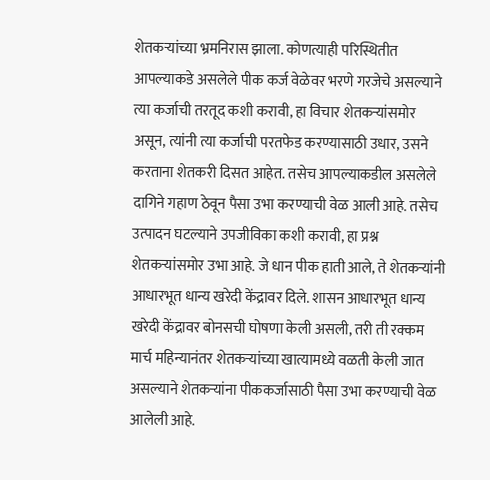शेतकऱ्यांच्या भ्रमनिरास झाला. कोणत्याही परिस्थितीत आपल्याकडे असलेले पीक कर्ज वेळेवर भरणे गरजेचे असल्याने त्या कर्जाची तरतूद कशी करावी, हा विचार शेतकऱ्यांसमोर असून, त्यांनी त्या कर्जाची परतफेड करण्यासाठी उधार, उसने करताना शेतकरी दिसत आहेत. तसेच आपल्याकडील असलेले दागिने गहाण ठेवून पैसा उभा करण्याची वेळ आली आहे. तसेच उत्पादन घटल्याने उपजीविका कशी करावी, हा प्रश्न शेतकऱ्यांसमोर उभा आहे. जे धान पीक हाती आले, ते शेतकऱ्यांनी आधारभूत धान्य खरेदी केंद्रावर दिले. शासन आधारभूत धान्य खरेदी केंद्रावर बोनसची घोषणा केली असली, तरी ती रक्कम मार्च महिन्यानंतर शेतकऱ्यांच्या खात्यामध्ये वळती केली जात असल्याने शेतकऱ्यांना पीककर्जासाठी पैसा उभा करण्याची वेळ आलेली आहे.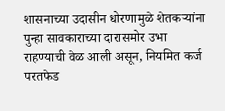शासनाच्या उदासीन धोरणामुळे शेतकऱ्यांना पुन्हा सावकाराच्या दारासमोर उभा राहण्याची वेळ आली असून, नियमित कर्ज परतफेड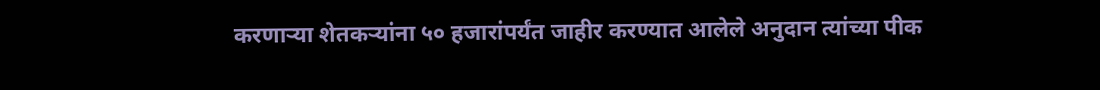करणाऱ्या शेतकऱ्यांना ५० हजारांपर्यंत जाहीर करण्यात आलेले अनुदान त्यांच्या पीक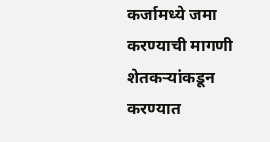कर्जामध्ये जमा करण्याची मागणी शेतकऱ्यांकडून करण्यात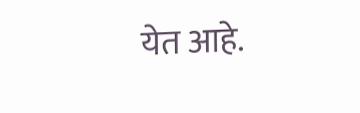येत आहे.